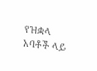የዝቋላ አባቶች ላይ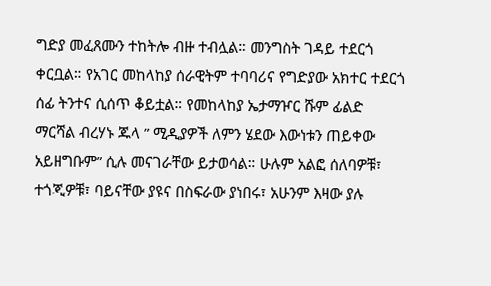ግድያ መፈጸሙን ተከትሎ ብዙ ተብሏል። መንግስት ገዳይ ተደርጎ ቀርቧል። የአገር መከላከያ ሰራዊትም ተባባሪና የግድያው አክተር ተደርጎ ሰፊ ትንተና ሲሰጥ ቆይቷል። የመከላከያ ኤታማዦር ሹም ፊልድ ማርሻል ብረሃኑ ጁላ ” ሚዲያዎች ለምን ሄደው እውነቱን ጠይቀው አይዘግቡም” ሲሉ መናገራቸው ይታወሳል። ሁሉም አልፎ ሰለባዎቹ፣ ተጎጂዎቹ፣ ባይናቸው ያዩና በስፍራው ያነበሩ፣ አሁንም እዛው ያሉ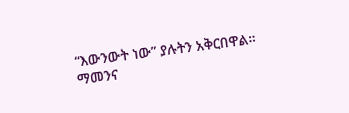“እውንውት ነው” ያሉትን አቅርበዋል። ማመንና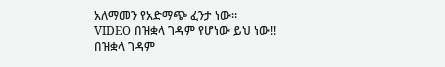አለማመን የአድማጭ ፈንታ ነው።
VIDEO በዝቋላ ገዳም የሆነው ይህ ነው!!
በዝቋላ ገዳም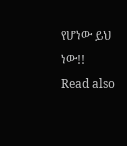የሆነው ይህ ነው!!
Read also